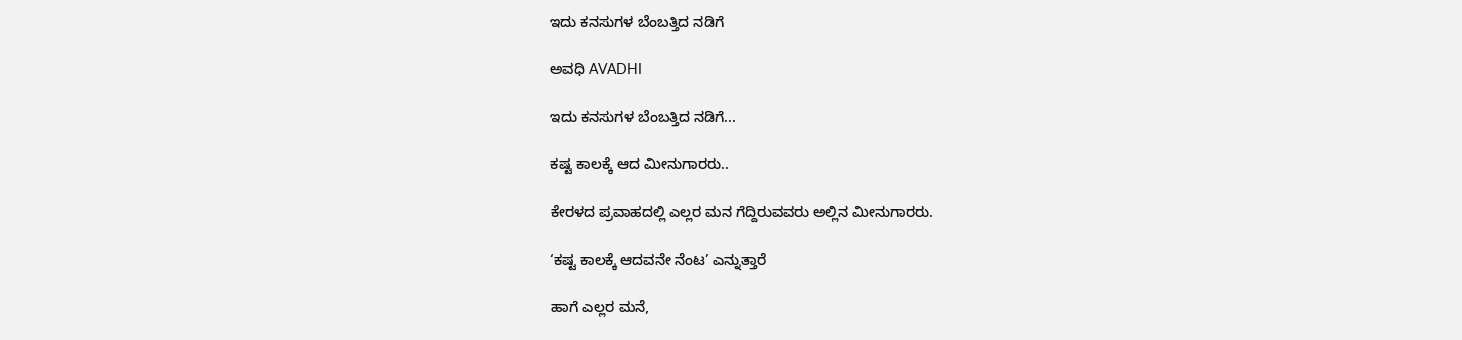ಇದು ಕನಸುಗಳ ಬೆಂಬತ್ತಿದ ನಡಿಗೆ‍

ಅವಧಿ AVADHI

ಇದು ಕನಸುಗಳ ಬೆಂಬತ್ತಿದ ನಡಿಗೆ...

ಕಷ್ಟ ಕಾಲಕ್ಕೆ ಆದ ಮೀನುಗಾರರು..

ಕೇರಳದ ಪ್ರವಾಹದಲ್ಲಿ ಎಲ್ಲರ ಮನ ಗೆದ್ದಿರುವವರು ಅಲ್ಲಿನ ಮೀನುಗಾರರು.

‘ಕಷ್ಟ ಕಾಲಕ್ಕೆ ಆದವನೇ ನೆಂಟ’ ಎನ್ನುತ್ತಾರೆ

ಹಾಗೆ ಎಲ್ಲರ ಮನೆ,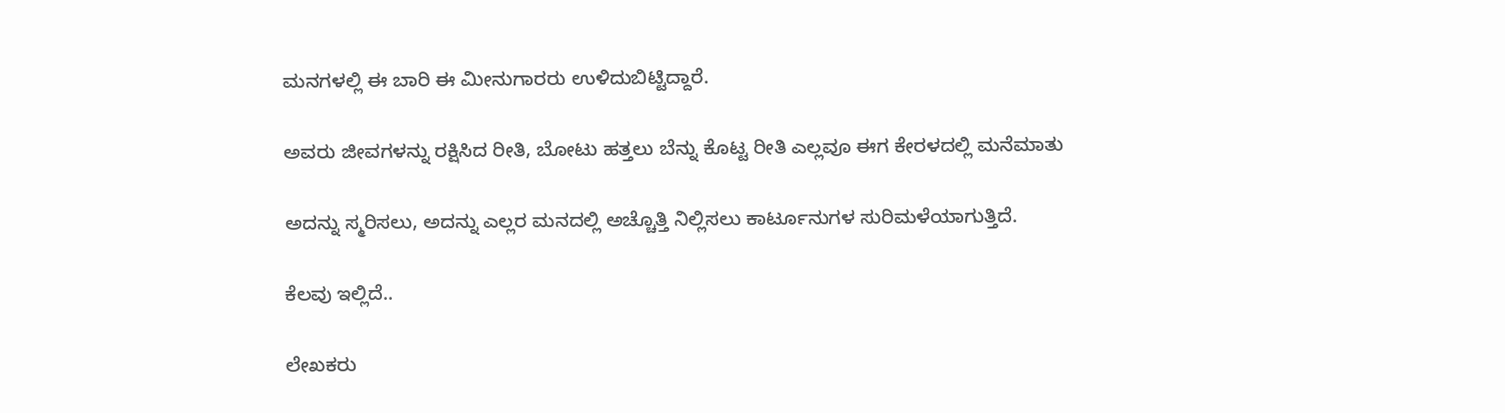ಮನಗಳಲ್ಲಿ ಈ ಬಾರಿ ಈ ಮೀನುಗಾರರು ಉಳಿದುಬಿಟ್ಟಿದ್ದಾರೆ.

ಅವರು ಜೀವಗಳನ್ನು ರಕ್ಷಿಸಿದ ರೀತಿ, ಬೋಟು ಹತ್ತಲು ಬೆನ್ನು ಕೊಟ್ಟ ರೀತಿ ಎಲ್ಲವೂ ಈಗ ಕೇರಳದಲ್ಲಿ ಮನೆಮಾತು

ಅದನ್ನು ಸ್ಮರಿಸಲು, ಅದನ್ನು ಎಲ್ಲರ ಮನದಲ್ಲಿ ಅಚ್ಚೊತ್ತಿ ನಿಲ್ಲಿಸಲು ಕಾರ್ಟೂನುಗಳ ಸುರಿಮಳೆಯಾಗುತ್ತಿದೆ.

ಕೆಲವು ಇಲ್ಲಿದೆ..

ಲೇಖಕರು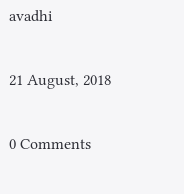avadhi

21 August, 2018

0 Comments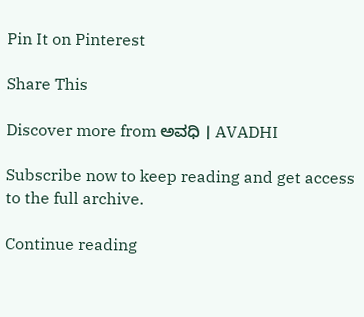Pin It on Pinterest

Share This

Discover more from ಅವಧಿ । AVADHI

Subscribe now to keep reading and get access to the full archive.

Continue reading